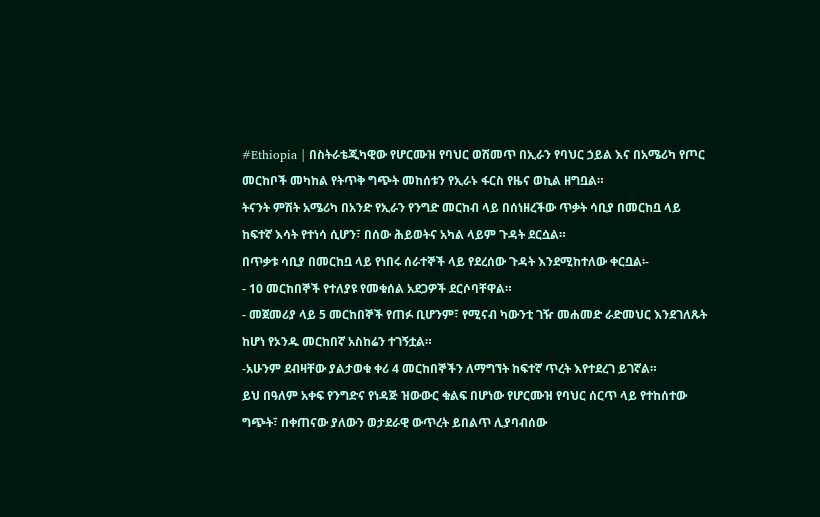#Ethiopia | በስትራቴጂካዊው የሆርሙዝ የባህር ወሽመጥ በኢራን የባህር ኃይል እና በአሜሪካ የጦር መርከቦች መካከል የትጥቅ ግጭት መከሰቱን የኢራኑ ፋርስ የዜና ወኪል ዘግቧል።
ትናንት ምሽት አሜሪካ በአንድ የኢራን የንግድ መርከብ ላይ በሰነዘረችው ጥቃት ሳቢያ በመርከቧ ላይ ከፍተኛ እሳት የተነሳ ሲሆን፣ በሰው ሕይወትና አካል ላይም ጉዳት ደርሷል።
በጥቃቱ ሳቢያ በመርከቧ ላይ የነበሩ ሰራተኞች ላይ የደረሰው ጉዳት እንደሚከተለው ቀርቧል፡-
- 10 መርከበኞች የተለያዩ የመቁሰል አደጋዎች ደርሶባቸዋል።
- መጀመሪያ ላይ 5 መርከበኞች የጠፉ ቢሆንም፣ የሚናብ ካውንቲ ገዥ መሐመድ ራድመህር እንደገለጹት ከሆነ የኦንዱ መርከበኛ አስከሬን ተገኝቷል።
-አሁንም ደብዛቸው ያልታወቁ ቀሪ 4 መርከበኞችን ለማግኘት ከፍተኛ ጥረት እየተደረገ ይገኛል።
ይህ በዓለም አቀፍ የንግድና የነዳጅ ዝውውር ቁልፍ በሆነው የሆርሙዝ የባህር ሰርጥ ላይ የተከሰተው ግጭት፣ በቀጠናው ያለውን ወታደራዊ ውጥረት ይበልጥ ሊያባብሰው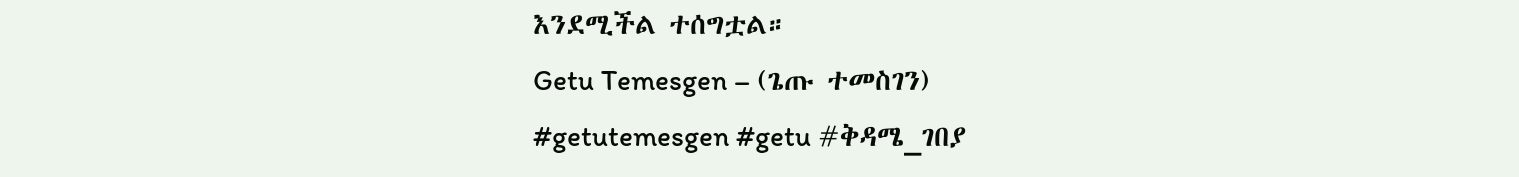እንደሚችል ተሰግቷል።
Getu Temesgen – (ጌጡ ተመስገን)
#getutemesgen #getu #ቅዳሜ_ገበያ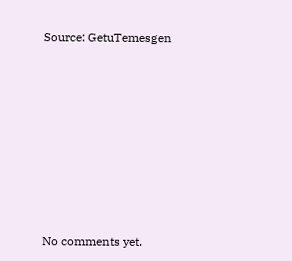Source: GetuTemesgen









No comments yet.